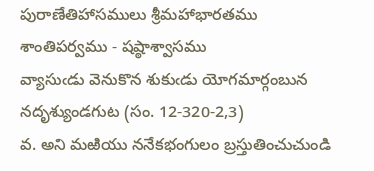పురాణేతిహాసములు శ్రీమహాభారతము శాంతిపర్వము - షష్ఠాశ్వాసము
వ్యాసుఁడు వెనుకొన శుకుఁడు యోగమార్గంబున నదృశ్యుండగుట (సం. 12-320-2,3)
వ. అని మఱియు ననేకభంగులం బ్రస్తుతించుచుండి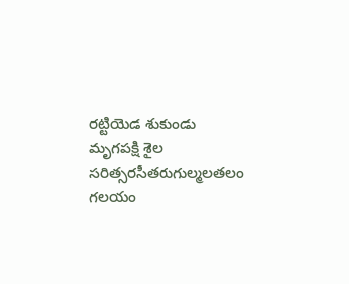రట్టియెడ శుకుండు మృగపక్షి శైల సరిత్సరసీతరుగుల్మలతలం గలయం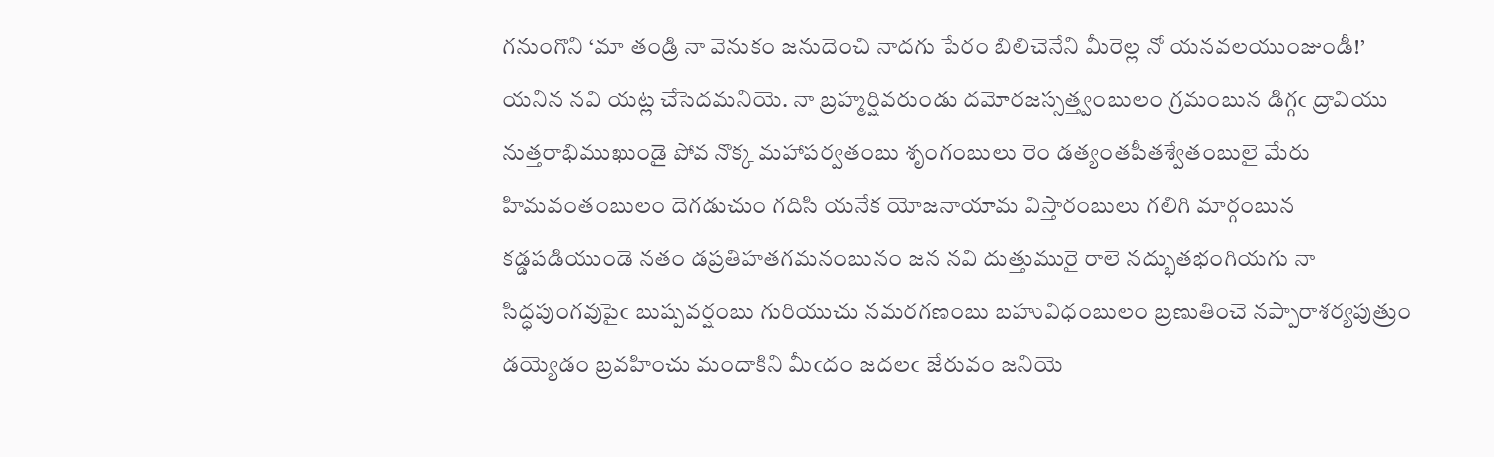గనుంగొని ‘మా తండ్రి నా వెనుకం జనుదెంచి నాదగు పేరం బిలిచెనేని మీరెల్ల నో యనవలయుంజుండీ!’ యనిన నవి యట్ల చేసెదమనియె. నా బ్రహ్మర్షివరుండు దమోరజస్సత్త్వంబులం గ్రమంబున డిగ్గఁ ద్రావియు నుత్తరాభిముఖుండై పోవ నొక్క మహాపర్వతంబు శృంగంబులు రెం డత్యంతపీతశ్వేతంబులై మేరు హిమవంతంబులం దెగడుచుం గదిసి యనేక యోజనాయామ విస్తారంబులు గలిగి మార్గంబున కడ్డపడియుండె నతం డప్రతిహతగమనంబునం జన నవి దుత్తుమురై రాలె నద్భుతభంగియగు నా సిద్ధపుంగవుపైఁ బుష్పవర్షంబు గురియుచు నమరగణంబు బహువిధంబులం బ్రణుతించె నప్పారాశర్యపుత్రుం డయ్యెడం బ్రవహించు మందాకిని మీఁదం జదలఁ జేరువం జనియె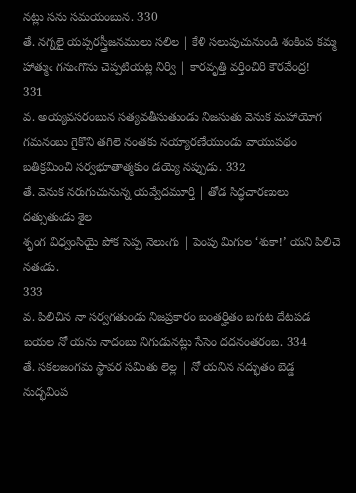నట్లు సను సమయంబున. 330
తే. నగ్నలై యప్సరస్త్రీజనములు సలిల | కేళి సలుపుచునుండి శంకింప కమ్మ
హాత్ముఁ గనుఁగొను చెప్పటియట్ల నిర్వి | కారవృత్తి వర్తించిరి కౌరవేంద్ర!
331
వ. అయ్యవసరంబున సత్యవతీసుతుండు నిజసుతు వెనుక మహాయోగ గమనంబు గైకొని తగిలె నంతకు నయ్యారణేయుండు వాయుపథం బతిక్రమించి సర్వభూతాత్మకుం డయ్యె నప్పుడు. 332
తే. వెనుక నరుగుచునున్న యవ్వేదమూర్తి | తోడ సిద్ధచారణులు దత్సుతుఁడు శైల
శృంగ విధ్వంసియై పోక సెప్ప నెలుఁగు | పెంపు మిగుల ‘శుకా!’ యని పిలిచె నతఁడు.
333
వ. పిలిచిన నా సర్వగతుండు నిజప్రకారం బంతర్హితం బగుట దేటపడ బయల నో యను నాదంబు నిగుడునట్లు సేసెం దదనంతరంబ. 334
తే. సకలజంగమ స్థావర సమితు లెల్ల | నో యనిన నద్భుతం బెడ్డ నుద్భవింప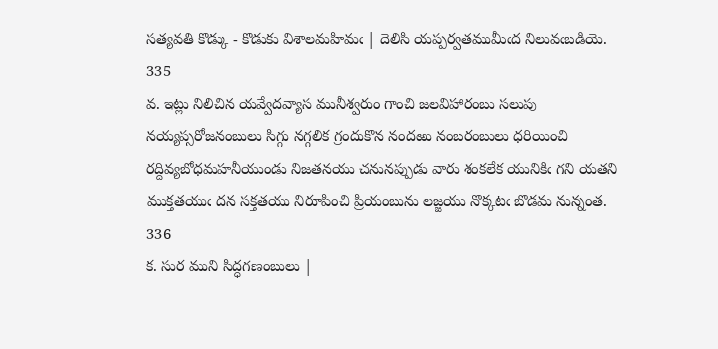సత్యవతి కొడ్కు - కొడుకు విశాలమహిమఁ | దెలిసి యప్పర్వతముమీఁద నిలువఁబడియె.
335
వ. ఇట్లు నిలిచిన యవ్వేదవ్యాస మునీశ్వరుం గాంచి జలవిహారంబు సలుపు నయ్యప్సరోజనంబులు సిగ్గు నగ్గలిక గ్రందుకొన నందఱు నంబరంబులు ధరియించి రద్దివ్యబోధమహనీయుండు నిజతనయు చనునప్పుడు వారు శంకలేక యునికిఁ గని యతని ముక్తతయుఁ దన సక్తతయు నిరూపించి ప్రియంబును లజ్జయు నొక్కటఁ బొడమ నున్నంత. 336
క. సుర ముని సిద్ధగణంబులు |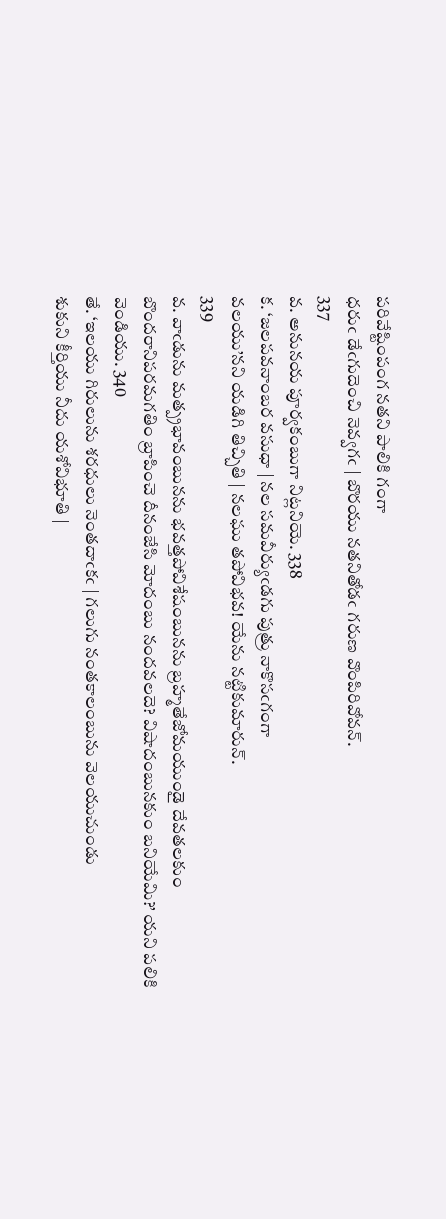పరివేష్టింపంగ నతని పాలికి గంగా
ధరుఁ డేఁగుదెంచి నెవ్వగఁ | బొరయు నతనితోడఁ గరుణ వొంపిరివోవన్‌.
337
వ. అనునయ పూర్వకంబుగా నిట్లనియె. 338
క. ‘జలపవనాంబర వసుధా | నల సమవీర్యుఁడగు పుత్రు నాకొసఁగంగా
వలయు’నని యడిగి తిచ్చితి | నలఘు తపోవిభవ! యేను నట్టికుమారున్‌.
339
వ. వాఁడును మత్ప్రభావంబునను భవత్తపోవిశేషంబునను బ్రహ్మతేజోమయుండై దేవతలకుం బొందరానిపరమగతిం బ్రాపించె దీనంజేసి మోదంబు నందవలదె? విషాదంబునకుం బనియేమి?’ యని పలికి వెండియు. 340
తే. ‘ఇలయు గిరులును శరధులు నెంతదాఁకఁ | గలుగు నంతకాలంబును వెలయుచుండు
శుకుని కీర్తియు నీదు యశోవిభూతి |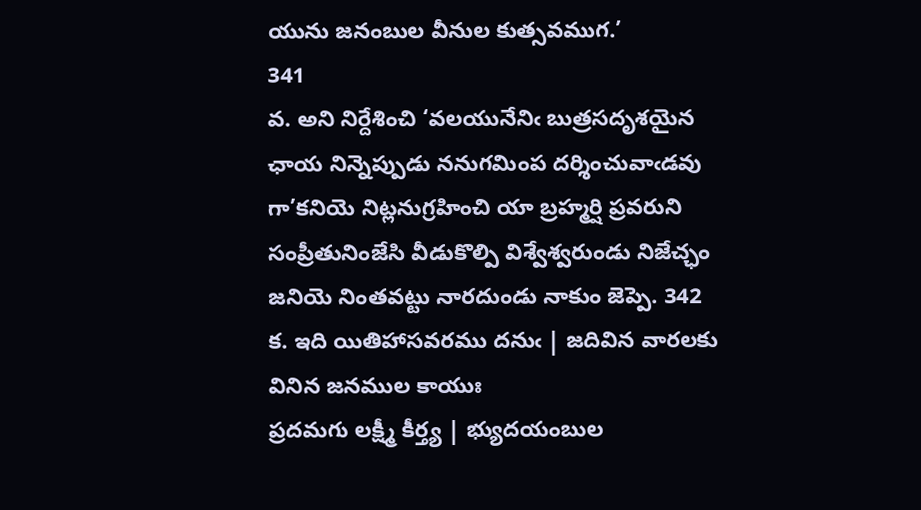యును జనంబుల వీనుల కుత్సవముగ.’
341
వ. అని నిర్దేశించి ‘వలయునేనిఁ బుత్రసదృశయైన ఛాయ నిన్నెప్పుడు ననుగమింప దర్శించువాఁడవు గా’కనియె నిట్లనుగ్రహించి యా బ్రహ్మర్షి ప్రవరుని సంప్రీతునింజేసి వీడుకొల్పి విశ్వేశ్వరుండు నిజేచ్ఛం జనియె నింతవట్టు నారదుండు నాకుం జెప్పె. 342
క. ఇది యితిహాసవరము దనుఁ | జదివిన వారలకు వినిన జనముల కాయుః
ప్రదమగు లక్ష్మీ కీర్త్య | భ్యుదయంబుల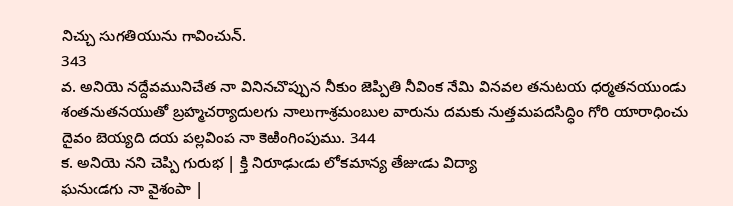నిచ్చు సుగతియును గావించున్‌.
343
వ. అనియె నద్దేవమునిచేత నా వినినచొప్పున నీకుం జెప్పితి నీవింక నేమి వినవల తనుటయ ధర్మతనయుండు శంతనుతనయుతో బ్రహ్మచర్యాదులగు నాలుగాశ్రమంబుల వారును దమకు నుత్తమపదసిద్ధిం గోరి యారాధించు దైవం బెయ్యది దయ పల్లవింప నా కెఱింగింపుము. 344
క. అనియె నని చెప్పి గురుభ | క్తి నిరూఢుఁడు లోకమాన్య తేజుఁడు విద్యా
ఘనుఁడగు నా వైశంపా |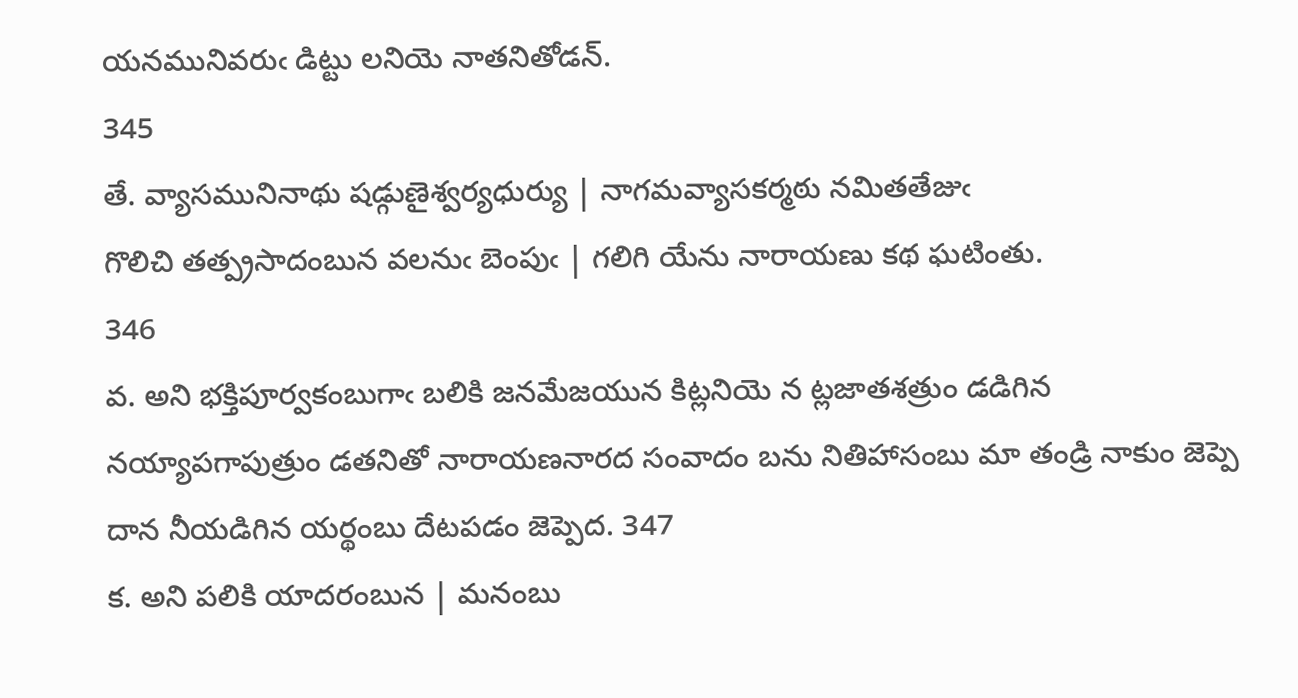యనమునివరుఁ డిట్టు లనియె నాతనితోడన్‌.
345
తే. వ్యాసమునినాథు షడ్గుణైశ్వర్యధుర్యు | నాగమవ్యాసకర్మఠు నమితతేజుఁ
గొలిచి తత్ప్రసాదంబున వలనుఁ బెంపుఁ | గలిగి యేను నారాయణు కథ ఘటింతు.
346
వ. అని భక్తిపూర్వకంబుగాఁ బలికి జనమేజయున కిట్లనియె న ట్లజాతశత్రుం డడిగిన నయ్యాపగాపుత్రుం డతనితో నారాయణనారద సంవాదం బను నితిహాసంబు మా తండ్రి నాకుం జెప్పె దాన నీయడిగిన యర్థంబు దేటపడం జెప్పెద. 347
క. అని పలికి యాదరంబున | మనంబు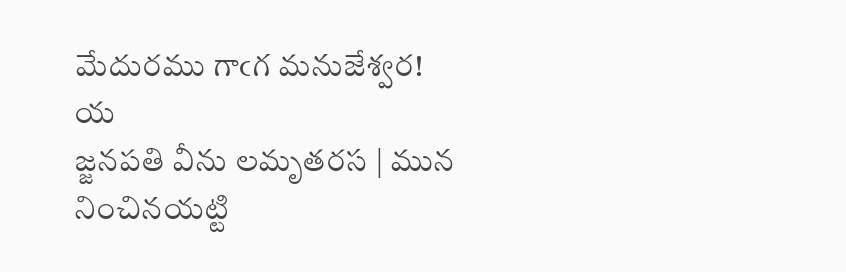మేదురము గాఁగ మనుజేశ్వర! య
జ్జనపతి వీను లమృతరస | మున నించినయట్టి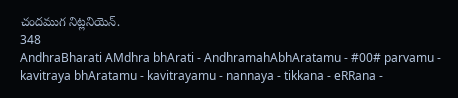చందముగ నిట్లనియెన్‌.
348
AndhraBharati AMdhra bhArati - AndhramahAbhAratamu - #00# parvamu - kavitraya bhAratamu - kavitrayamu - nannaya - tikkana - eRRana -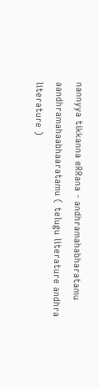nannyya tikkanna eRRana - andhramahabharatamu aandhramahaabhaaratamu ( telugu literature andhra literature )